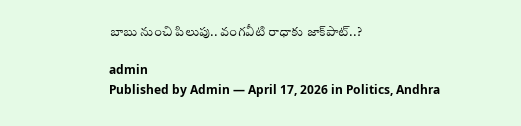బాబు నుంచి పిలుపు.. వంగవీటి రాధాకు జాక్‌పాట్..?

admin
Published by Admin — April 17, 2026 in Politics, Andhra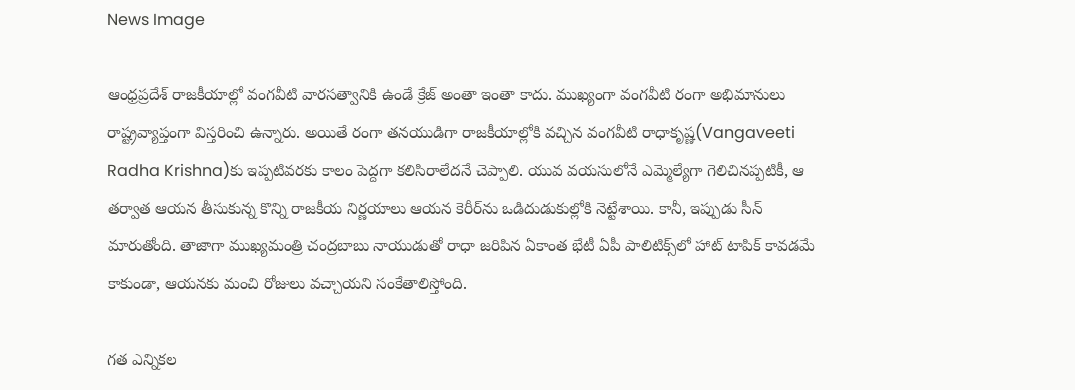News Image

ఆంధ్రప్రదేశ్ రాజకీయాల్లో వంగవీటి వారసత్వానికి ఉండే క్రేజ్ అంతా ఇంతా కాదు. ముఖ్యంగా వంగవీటి రంగా అభిమానులు రాష్ట్రవ్యాప్తంగా విస్తరించి ఉన్నారు. అయితే రంగా తనయుడిగా రాజకీయాల్లోకి వచ్చిన వంగవీటి రాధాకృష్ణ(Vangaveeti Radha Krishna)కు ఇప్పటివరకు కాలం పెద్దగా కలిసిరాలేదనే చెప్పాలి. యువ వయసులోనే ఎమ్మెల్యేగా గెలిచినప్పటికీ, ఆ తర్వాత ఆయన తీసుకున్న కొన్ని రాజకీయ నిర్ణయాలు ఆయన కెరీర్‌ను ఒడిదుడుకుల్లోకి నెట్టేశాయి. కానీ, ఇప్పుడు సీన్ మారుతోంది. తాజాగా ముఖ్యమంత్రి చంద్రబాబు నాయుడుతో రాధా జరిపిన ఏకాంత భేటీ ఏపీ పాలిటిక్స్‌లో హాట్ టాపిక్ కావడమే కాకుండా, ఆయనకు మంచి రోజులు వచ్చాయని సంకేతాలిస్తోంది.

గత ఎన్నికల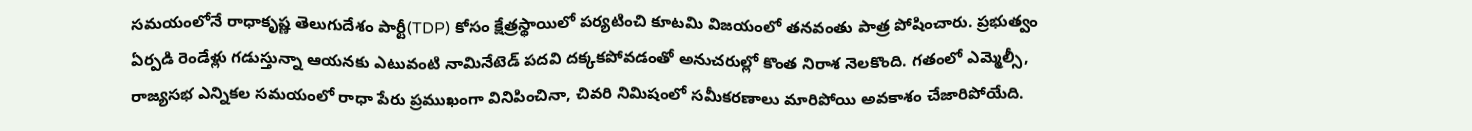సమయంలోనే రాధాకృష్ణ తెలుగుదేశం పార్టీ(TDP) కోసం క్షేత్రస్థాయిలో పర్యటించి కూటమి విజయంలో తనవంతు పాత్ర పోషించారు. ప్రభుత్వం ఏర్పడి రెండేళ్లు గడుస్తున్నా ఆయనకు ఎటువంటి నామినేటెడ్ పదవి దక్కకపోవడంతో అనుచరుల్లో కొంత నిరాశ నెలకొంది. గతంలో ఎమ్మెల్సీ, రాజ్యసభ ఎన్నికల సమయంలో రాధా పేరు ప్రముఖంగా వినిపించినా, చివరి నిమిషంలో సమీకరణాలు మారిపోయి అవకాశం చేజారిపోయేది.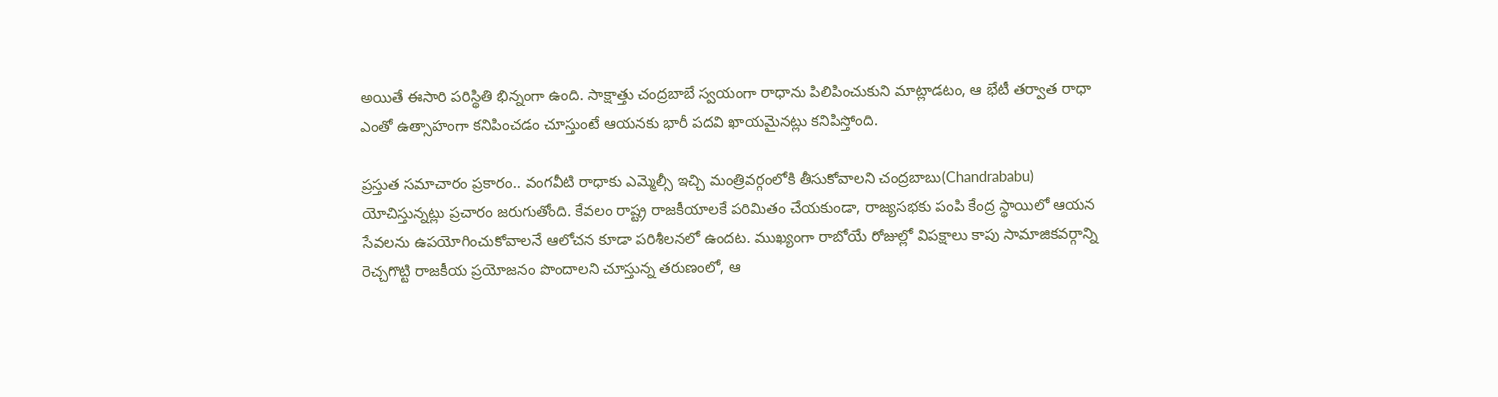అయితే ఈసారి పరిస్థితి భిన్నంగా ఉంది. సాక్షాత్తు చంద్రబాబే స్వయంగా రాధాను పిలిపించుకుని మాట్లాడటం, ఆ భేటీ తర్వాత రాధా ఎంతో ఉత్సాహంగా కనిపించడం చూస్తుంటే ఆయనకు భారీ పదవి ఖాయమైనట్లు కనిపిస్తోంది.

ప్రస్తుత సమాచారం ప్రకారం.. వంగవీటి రాధాకు ఎమ్మెల్సీ ఇచ్చి మంత్రివర్గంలోకి తీసుకోవాలని చంద్రబాబు(Chandrababu) యోచిస్తున్నట్లు ప్రచారం జరుగుతోంది. కేవలం రాష్ట్ర రాజకీయాలకే పరిమితం చేయకుండా, రాజ్యసభకు పంపి కేంద్ర స్థాయిలో ఆయన సేవలను ఉపయోగించుకోవాలనే ఆలోచన కూడా పరిశీలనలో ఉందట. ముఖ్యంగా రాబోయే రోజుల్లో విపక్షాలు కాపు సామాజికవర్గాన్ని రెచ్చగొట్టి రాజకీయ ప్రయోజనం పొందాలని చూస్తున్న తరుణంలో, ఆ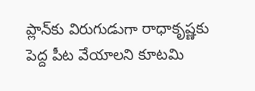ప్లాన్‌కు విరుగుడుగా రాధాకృష్ణకు పెద్ద పీట వేయాలని కూటమి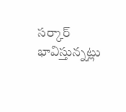సర్కార్ భావిస్తున్న‌ట్లు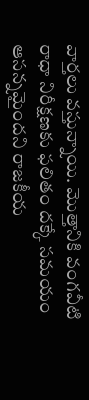వార్త‌లు వ‌స్తున్నాయి. మొత్తానికి వంగవీటి రాధా నిరీక్షణకు ఫలితం దక్కే సమయం ఆసన్నమైందని రాజకీయ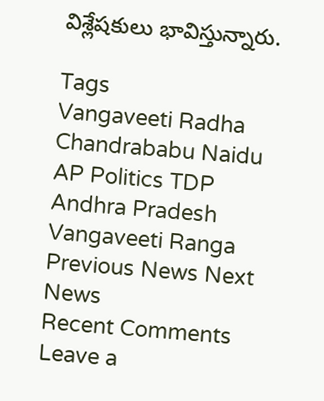విశ్లేషకులు భావిస్తున్నారు.

Tags
Vangaveeti Radha Chandrababu Naidu AP Politics TDP Andhra Pradesh Vangaveeti Ranga
Previous News Next News
Recent Comments
Leave a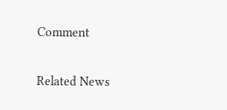Comment

Related News